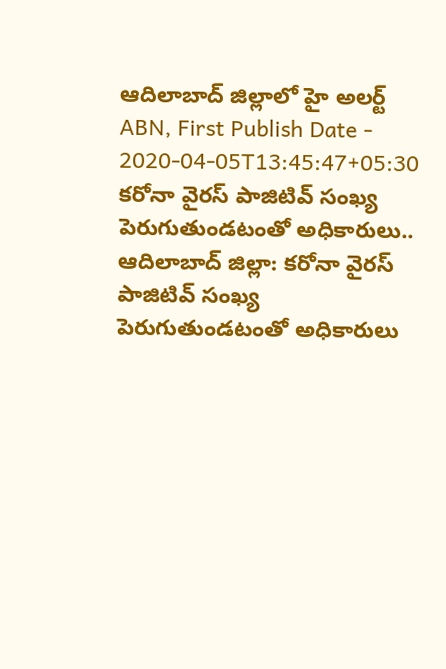ఆదిలాబాద్ జిల్లాలో హై అలర్ట్
ABN, First Publish Date - 2020-04-05T13:45:47+05:30
కరోనా వైరస్ పాజిటివ్ సంఖ్య పెరుగుతుండటంతో అధికారులు..
ఆదిలాబాద్ జిల్లా: కరోనా వైరస్ పాజిటివ్ సంఖ్య పెరుగుతుండటంతో అధికారులు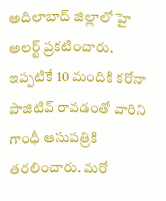అదిలాబాద్ జిల్లాలో హై అలర్ట్ ప్రకటించారు. ఇప్పటికే 10 మందికి కరోనా పాజిటివ్ రావడంతో వారిని గాంధీ ఆసుపత్రికి తరలించారు. మరో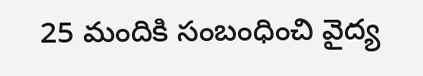25 మందికి సంబంధించి వైద్య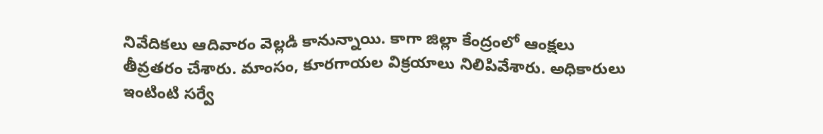నివేదికలు ఆదివారం వెల్లడి కానున్నాయి. కాగా జిల్లా కేంద్రంలో ఆంక్షలు తీవ్రతరం చేశారు. మాంసం, కూరగాయల విక్రయాలు నిలిపివేశారు. అధికారులు ఇంటింటి సర్వే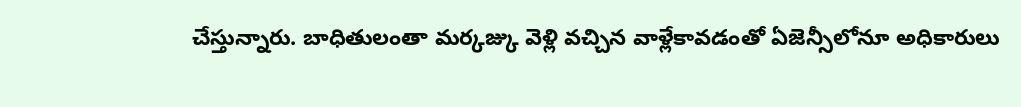చేస్తున్నారు. బాధితులంతా మర్కజ్కు వెళ్లి వచ్చిన వాళ్లేకావడంతో ఏజెన్సీలోనూ అధికారులు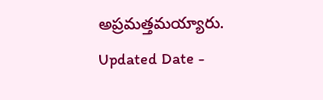అప్రమత్తమయ్యారు.
Updated Date -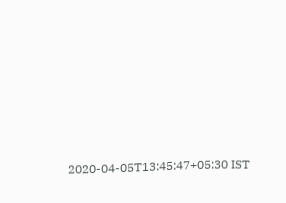2020-04-05T13:45:47+05:30 IST